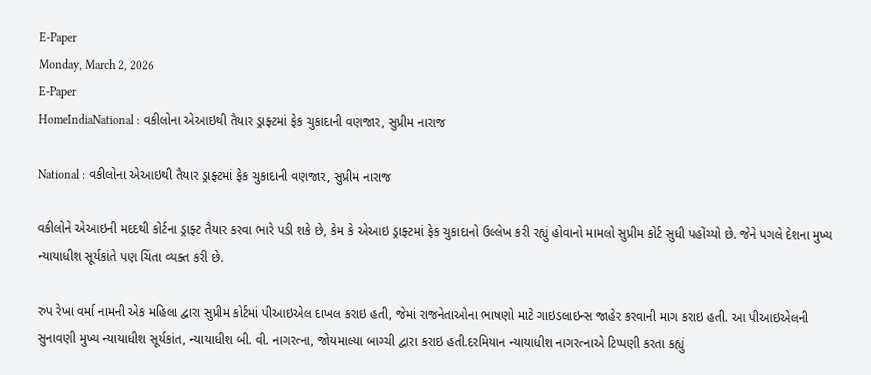E-Paper
Monday, March 2, 2026
E-Paper
HomeIndiaNational : વકીલોના એઆઇથી તૈયાર ડ્રાફ્ટમાં ફેક ચુકાદાની વણજાર, સુપ્રીમ નારાજ

National : વકીલોના એઆઇથી તૈયાર ડ્રાફ્ટમાં ફેક ચુકાદાની વણજાર, સુપ્રીમ નારાજ

વકીલોને એઆઇની મદદથી કોર્ટના ડ્રાફ્ટ તૈયાર કરવા ભારે પડી શકે છે, કેમ કે એઆઇ ડ્રાફ્ટમાં ફેક ચુકાદાનો ઉલ્લેખ કરી રહ્યું હોવાનો મામલો સુપ્રીમ કોર્ટ સુધી પહોંચ્યો છે. જેને પગલે દેશના મુખ્ય ન્યાયાધીશ સૂર્યકાંતે પણ ચિંતા વ્યક્ત કરી છે.

રુપ રેખા વર્મા નામની એક મહિલા દ્વારા સુપ્રીમ કોર્ટમાં પીઆઇએલ દાખલ કરાઇ હતી, જેમાં રાજનેતાઓના ભાષણો માટે ગાઇડલાઇન્સ જાહેર કરવાની માગ કરાઇ હતી. આ પીઆઇએલની સુનાવણી મુખ્ય ન્યાયાધીશ સૂર્યકાંત, ન્યાયાધીશ બી. વી. નાગરત્ના, જોયમાલ્યા બાગ્ચી દ્વારા કરાઇ હતી.દરમિયાન ન્યાયાધીશ નાગરત્નાએ ટિપ્પણી કરતા કહ્યું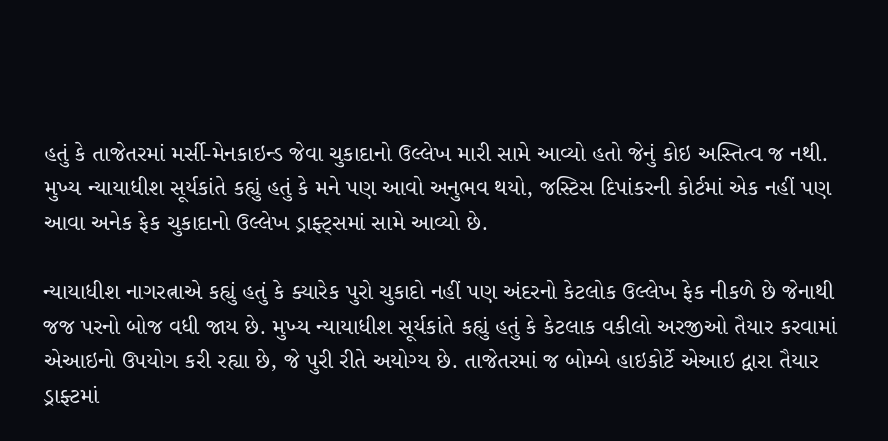હતું કે તાજેતરમાં મર્સી-મેનકાઇન્ડ જેવા ચુકાદાનો ઉલ્લેખ મારી સામે આવ્યો હતો જેનું કોઇ અસ્તિત્વ જ નથી. મુખ્ય ન્યાયાધીશ સૂર્યકાંતે કહ્યું હતું કે મને પણ આવો અનુભવ થયો, જસ્ટિસ દિપાંકરની કોર્ટમાં એક નહીં પણ આવા અનેક ફેક ચુકાદાનો ઉલ્લેખ ડ્રાફ્ટ્સમાં સામે આવ્યો છે.

ન્યાયાધીશ નાગરત્નાએ કહ્યું હતું કે ક્યારેક પુરો ચુકાદો નહીં પણ અંદરનો કેટલોક ઉલ્લેખ ફેક નીકળે છે જેનાથી જજ પરનો બોજ વધી જાય છે. મુખ્ય ન્યાયાધીશ સૂર્યકાંતે કહ્યું હતું કે કેટલાક વકીલો અરજીઓ તૈયાર કરવામાં એઆઇનો ઉપયોગ કરી રહ્યા છે, જે પુરી રીતે અયોગ્ય છે. તાજેતરમાં જ બોમ્બે હાઇકોર્ટે એઆઇ દ્વારા તૈયાર ડ્રાફ્ટમાં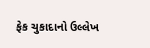ફેક ચુકાદાનો ઉલ્લેખ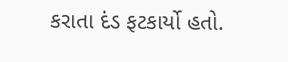કરાતા દંડ ફટકાર્યો હતો.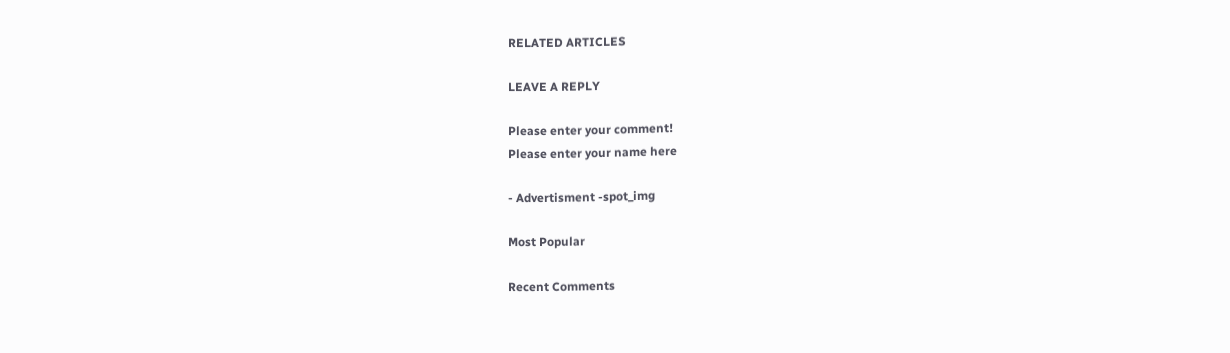RELATED ARTICLES

LEAVE A REPLY

Please enter your comment!
Please enter your name here

- Advertisment -spot_img

Most Popular

Recent Comments